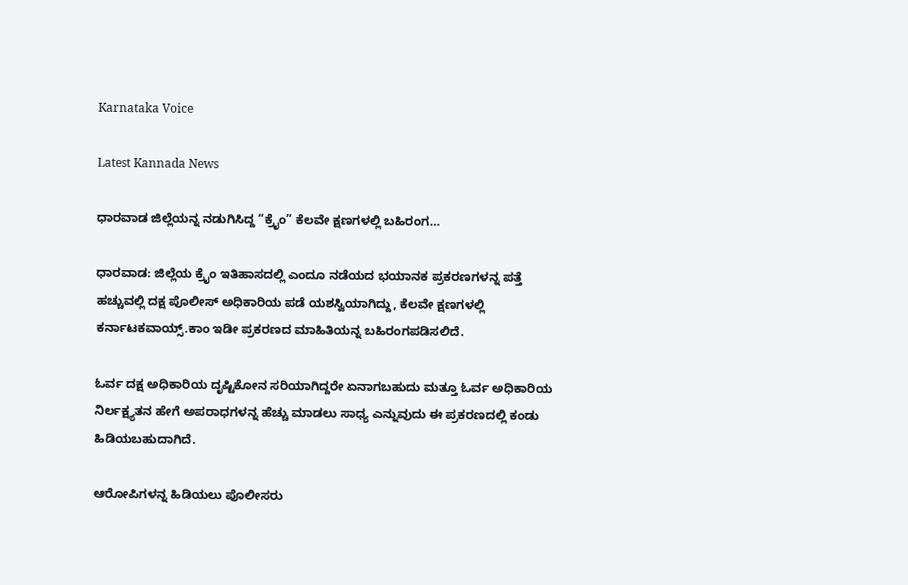Karnataka Voice

Latest Kannada News

ಧಾರವಾಡ ಜಿಲ್ಲೆಯನ್ನ ನಡುಗಿಸಿದ್ದ “ಕ್ರೈಂ” ಕೆಲವೇ ಕ್ಷಣಗಳಲ್ಲಿ ಬಹಿರಂಗ…

ಧಾರವಾಡ: ಜಿಲ್ಲೆಯ ಕ್ರೈಂ ಇತಿಹಾಸದಲ್ಲಿ ಎಂದೂ ನಡೆಯದ ಭಯಾನಕ ಪ್ರಕರಣಗಳನ್ನ ಪತ್ತೆ ಹಚ್ಚುವಲ್ಲಿ ದಕ್ಷ ಪೊಲೀಸ್ ಅಧಿಕಾರಿಯ ಪಡೆ ಯಶಸ್ವಿಯಾಗಿದ್ದು, ಕೆಲವೇ ಕ್ಷಣಗಳಲ್ಲಿ ಕರ್ನಾಟಕವಾಯ್ಸ್.ಕಾಂ ಇಡೀ ಪ್ರಕರಣದ ಮಾಹಿತಿಯನ್ನ ಬಹಿರಂಗಪಡಿಸಲಿದೆ.

ಓರ್ವ ದಕ್ಷ ಅಧಿಕಾರಿಯ ದೃಷ್ಟಿಕೋನ ಸರಿಯಾಗಿದ್ದರೇ ಏನಾಗಬಹುದು ಮತ್ತೂ ಓರ್ವ ಅಧಿಕಾರಿಯ ನಿರ್ಲಕ್ಷ್ಯತನ ಹೇಗೆ ಅಪರಾಧಗಳನ್ನ ಹೆಚ್ಚು ಮಾಡಲು ಸಾಧ್ಯ ಎನ್ನುವುದು ಈ ಪ್ರಕರಣದಲ್ಲಿ ಕಂಡು ಹಿಡಿಯಬಹುದಾಗಿದೆ.

ಆರೋಪಿಗಳನ್ನ ಹಿಡಿಯಲು ಪೊಲೀಸರು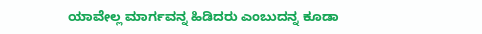ಯಾವೇಲ್ಲ ಮಾರ್ಗವನ್ನ ಹಿಡಿದರು ಎಂಬುದನ್ನ ಕೂಡಾ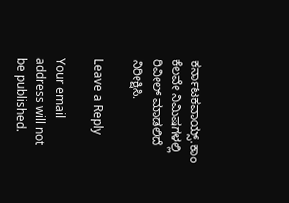ಕರ್ನಾಟಕವಾಯ್ಸ್.ಕಾಂ ಕೆಲವೇ ನಿಮಿಷಗಳಲ್ಲಿ ರಿವೀಲ್ ಮಾಡಲಿದೆ ನಿರೀಕ್ಷಿಸಿ.

Leave a Reply

Your email address will not be published.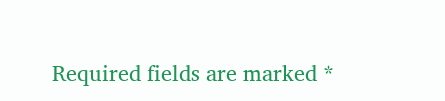Required fields are marked *